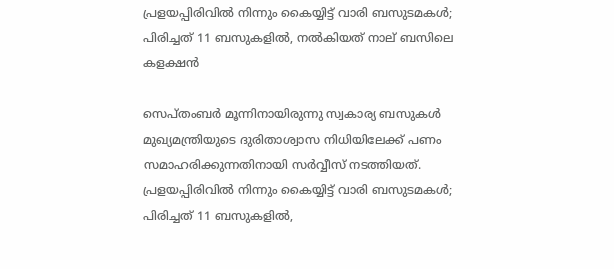പ്രളയപ്പിരിവില്‍ നിന്നും കൈയ്യിട്ട് വാരി ബസുടമകള്‍; പിരിച്ചത് 11 ബസുകളില്‍, നല്‍കിയത് നാല് ബസിലെ കളക്ഷന്‍

സെപ്തംബര്‍ മൂന്നിനായിരുന്നു സ്വകാര്യ ബസുകള്‍ മുഖ്യമന്ത്രിയുടെ ദുരിതാശ്വാസ നിധിയിലേക്ക് പണം സമാഹരിക്കുന്നതിനായി സര്‍വ്വീസ് നടത്തിയത്.
പ്രളയപ്പിരിവില്‍ നിന്നും കൈയ്യിട്ട് വാരി ബസുടമകള്‍; പിരിച്ചത് 11 ബസുകളില്‍,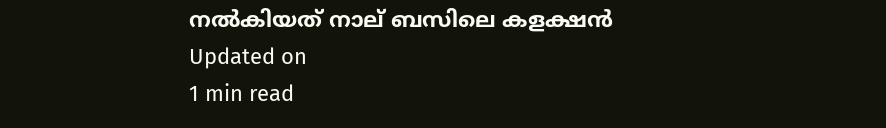നല്‍കിയത് നാല് ബസിലെ കളക്ഷന്‍
Updated on
1 min read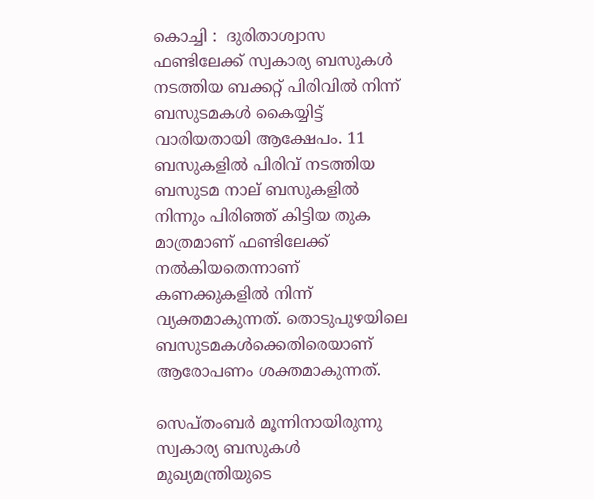കൊച്ചി :  ദുരിതാശ്വാസ ഫണ്ടിലേക്ക് സ്വകാര്യ ബസുകള്‍ നടത്തിയ ബക്കറ്റ് പിരിവില്‍ നിന്ന് ബസുടമകള്‍ കൈയ്യിട്ട് വാരിയതായി ആക്ഷേപം. 11 ബസുകളില്‍ പിരിവ് നടത്തിയ ബസുടമ നാല് ബസുകളില്‍ നിന്നും പിരിഞ്ഞ് കിട്ടിയ തുക മാത്രമാണ് ഫണ്ടിലേക്ക് നല്‍കിയതെന്നാണ് കണക്കുകളില്‍ നിന്ന് വ്യക്തമാകുന്നത്. തൊടുപുഴയിലെ ബസുടമകള്‍ക്കെതിരെയാണ് ആരോപണം ശക്തമാകുന്നത്.

സെപ്തംബര്‍ മൂന്നിനായിരുന്നു സ്വകാര്യ ബസുകള്‍ മുഖ്യമന്ത്രിയുടെ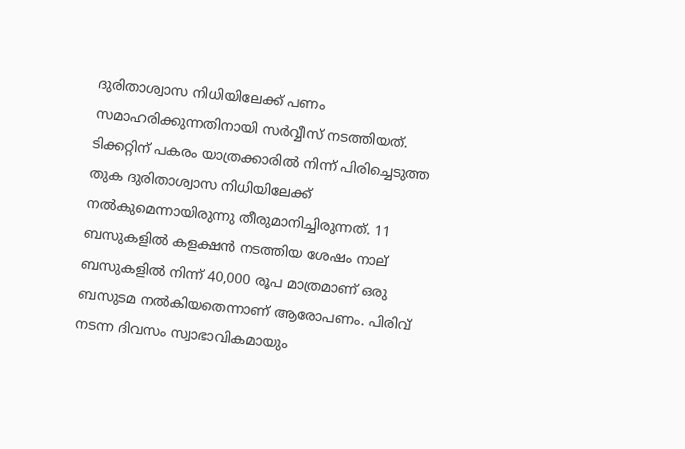ദുരിതാശ്വാസ നിധിയിലേക്ക് പണം സമാഹരിക്കുന്നതിനായി സര്‍വ്വീസ് നടത്തിയത്. ടിക്കറ്റിന് പകരം യാത്രക്കാരില്‍ നിന്ന് പിരിച്ചെടുത്ത തുക ദുരിതാശ്വാസ നിധിയിലേക്ക് നല്‍കുമെന്നായിരുന്നു തീരുമാനിച്ചിരുന്നത്. 11 ബസുകളില്‍ കളക്ഷന്‍ നടത്തിയ ശേഷം നാല് ബസുകളില്‍ നിന്ന് 40,000 രൂപ മാത്രമാണ് ഒരു ബസുടമ നല്‍കിയതെന്നാണ് ആരോപണം. പിരിവ് നടന്ന ദിവസം സ്വാഭാവികമായും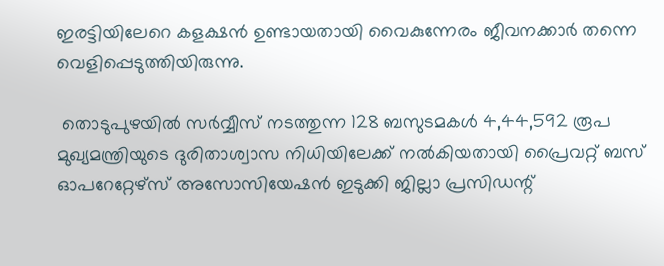ഇരട്ടിയിലേറെ കളക്ഷന്‍ ഉണ്ടായതായി വൈകുന്നേരം ജീവനക്കാര്‍ തന്നെ വെളിപ്പെടുത്തിയിരുന്നു.

 തൊടുപുഴയില്‍ സര്‍വ്വീസ് നടത്തുന്ന 128 ബസുടമകള്‍ 4,44,592 രൂപ മുഖ്യമന്ത്രിയുടെ ദുരിതാശ്വാസ നിധിയിലേക്ക് നല്‍കിയതായി പ്രൈവറ്റ് ബസ് ഓപറേറ്റേഴ്‌സ് അസോസിയേഷന്‍ ഇടുക്കി ജില്ലാ പ്രസിഡന്റ്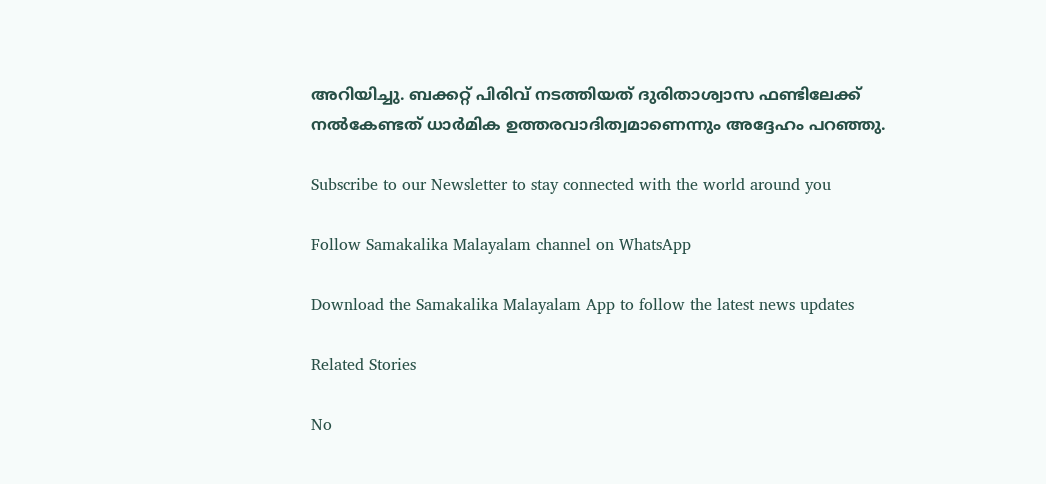അറിയിച്ചു. ബക്കറ്റ് പിരിവ് നടത്തിയത് ദുരിതാശ്വാസ ഫണ്ടിലേക്ക് നല്‍കേണ്ടത് ധാര്‍മിക ഉത്തരവാദിത്വമാണെന്നും അദ്ദേഹം പറഞ്ഞു.

Subscribe to our Newsletter to stay connected with the world around you

Follow Samakalika Malayalam channel on WhatsApp

Download the Samakalika Malayalam App to follow the latest news updates

Related Stories

No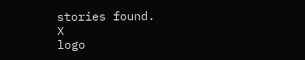stories found.
X
logo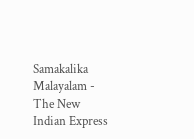Samakalika Malayalam - The New Indian Express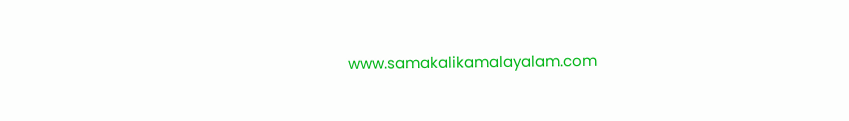www.samakalikamalayalam.com